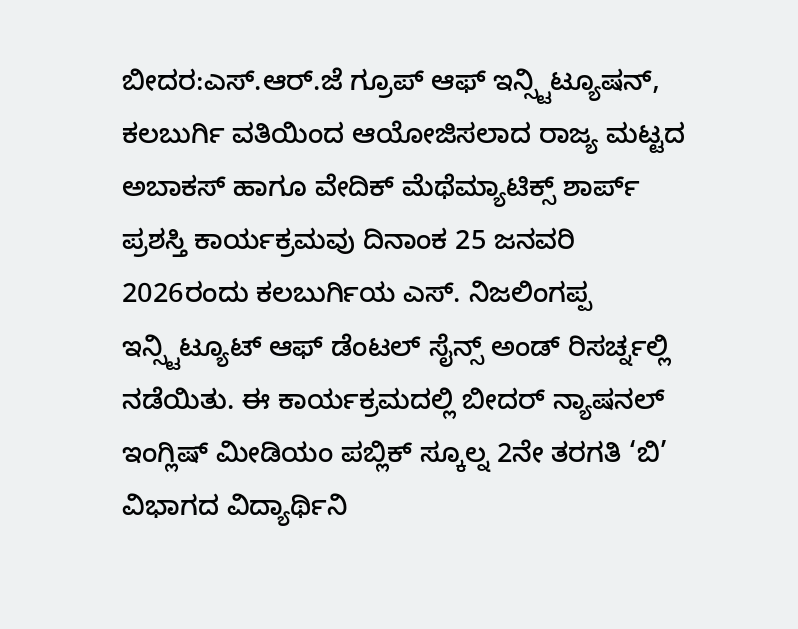ಬೀದರ:ಎಸ್.ಆರ್.ಜೆ ಗ್ರೂಪ್ ಆಫ್ ಇನ್ಸ್ಟಿಟ್ಯೂಷನ್, ಕಲಬುರ್ಗಿ ವತಿಯಿಂದ ಆಯೋಜಿಸಲಾದ ರಾಜ್ಯ ಮಟ್ಟದ ಅಬಾಕಸ್ ಹಾಗೂ ವೇದಿಕ್ ಮೆಥೆಮ್ಯಾಟಿಕ್ಸ್ ಶಾರ್ಪ್ ಪ್ರಶಸ್ತಿ ಕಾರ್ಯಕ್ರಮವು ದಿನಾಂಕ 25 ಜನವರಿ 2026ರಂದು ಕಲಬುರ್ಗಿಯ ಎಸ್. ನಿಜಲಿಂಗಪ್ಪ ಇನ್ಸ್ಟಿಟ್ಯೂಟ್ ಆಫ್ ಡೆಂಟಲ್ ಸೈನ್ಸ್ ಅಂಡ್ ರಿಸರ್ಚ್ನಲ್ಲಿ ನಡೆಯಿತು. ಈ ಕಾರ್ಯಕ್ರಮದಲ್ಲಿ ಬೀದರ್ ನ್ಯಾಷನಲ್ ಇಂಗ್ಲಿಷ್ ಮೀಡಿಯಂ ಪಬ್ಲಿಕ್ ಸ್ಕೂಲ್ನ 2ನೇ ತರಗತಿ ‘ಬಿ’ ವಿಭಾಗದ ವಿದ್ಯಾರ್ಥಿನಿ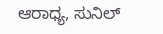ಆರಾಧ್ಯ, ಸುನಿಲ್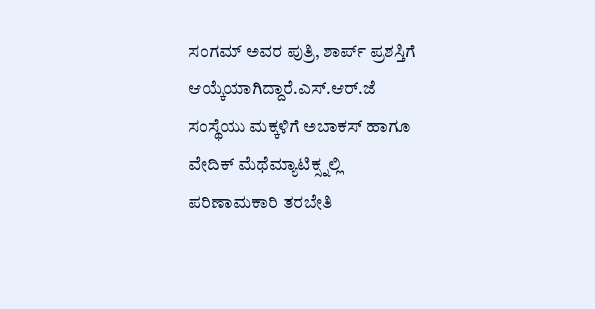ಸಂಗಮ್ ಅವರ ಪುತ್ರಿ, ಶಾರ್ಪ್ ಪ್ರಶಸ್ತಿಗೆ ಆಯ್ಕೆಯಾಗಿದ್ದಾರೆ.ಎಸ್.ಆರ್.ಜೆ ಸಂಸ್ಥೆಯು ಮಕ್ಕಳಿಗೆ ಅಬಾಕಸ್ ಹಾಗೂ ವೇದಿಕ್ ಮೆಥೆಮ್ಯಾಟಿಕ್ಸ್ನಲ್ಲಿ ಪರಿಣಾಮಕಾರಿ ತರಬೇತಿ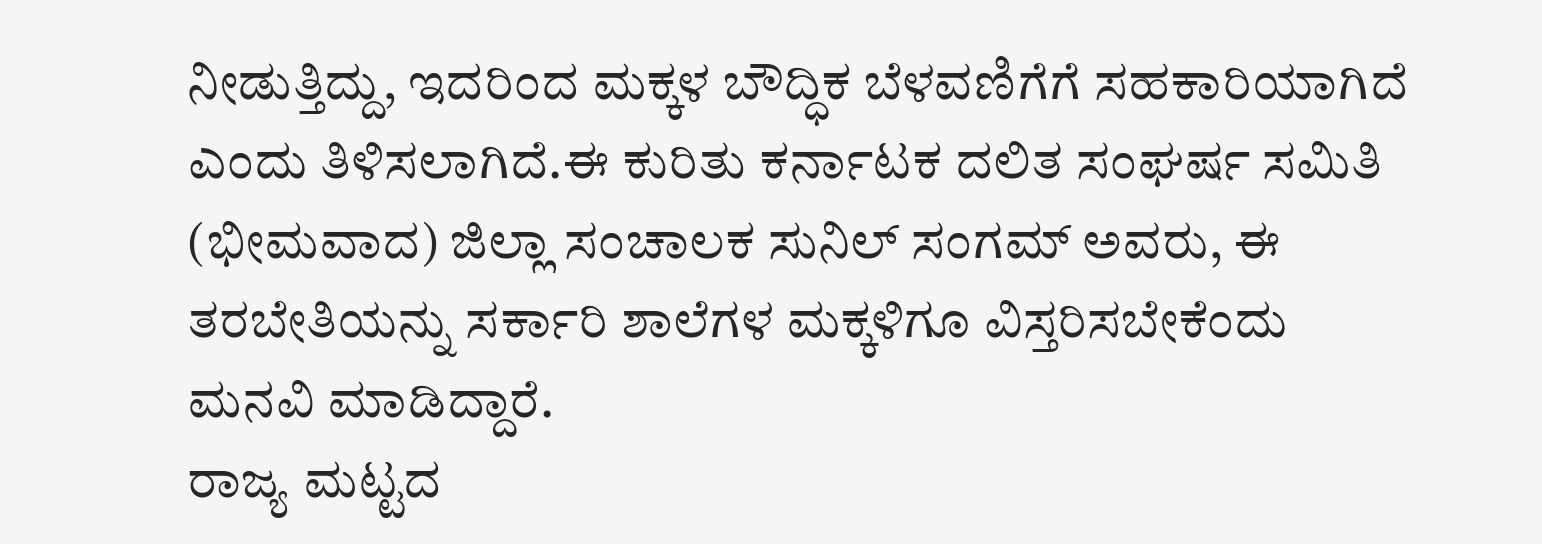ನೀಡುತ್ತಿದ್ದು, ಇದರಿಂದ ಮಕ್ಕಳ ಬೌದ್ಧಿಕ ಬೆಳವಣಿಗೆಗೆ ಸಹಕಾರಿಯಾಗಿದೆ ಎಂದು ತಿಳಿಸಲಾಗಿದೆ.ಈ ಕುರಿತು ಕರ್ನಾಟಕ ದಲಿತ ಸಂಘರ್ಷ ಸಮಿತಿ (ಭೀಮವಾದ) ಜಿಲ್ಲಾ ಸಂಚಾಲಕ ಸುನಿಲ್ ಸಂಗಮ್ ಅವರು, ಈ ತರಬೇತಿಯನ್ನು ಸರ್ಕಾರಿ ಶಾಲೆಗಳ ಮಕ್ಕಳಿಗೂ ವಿಸ್ತರಿಸಬೇಕೆಂದು ಮನವಿ ಮಾಡಿದ್ದಾರೆ.
ರಾಜ್ಯ ಮಟ್ಟದ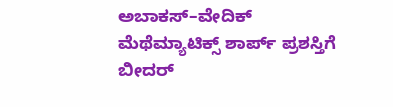ಅಬಾಕಸ್–ವೇದಿಕ್ ಮೆಥೆಮ್ಯಾಟಿಕ್ಸ್ ಶಾರ್ಪ್ ಪ್ರಶಸ್ತಿಗೆ ಬೀದರ್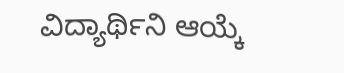ವಿದ್ಯಾರ್ಥಿನಿ ಆಯ್ಕೆ